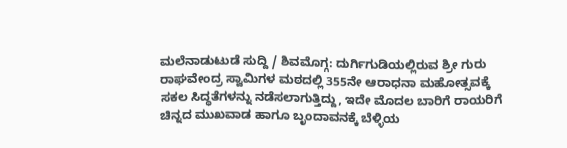ಮಲೆನಾಡುಟುಡೆ ಸುದ್ದಿ / ಶಿವಮೊಗ್ಗ: ದುರ್ಗಿಗುಡಿಯಲ್ಲಿರುವ ಶ್ರೀ ಗುರು ರಾಘವೇಂದ್ರ ಸ್ವಾಮಿಗಳ ಮಠದಲ್ಲಿ 355ನೇ ಆರಾಧನಾ ಮಹೋತ್ಸವಕ್ಕೆ ಸಕಲ ಸಿದ್ಧತೆಗಳನ್ನು ನಡೆಸಲಾಗುತ್ತಿದ್ದು, ಇದೇ ಮೊದಲ ಬಾರಿಗೆ ರಾಯರಿಗೆ ಚಿನ್ನದ ಮುಖವಾಡ ಹಾಗೂ ಬೃಂದಾವನಕ್ಕೆ ಬೆಳ್ಳಿಯ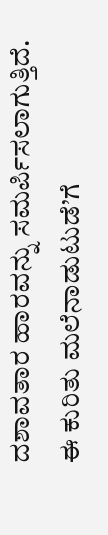ದಶಾವತಾರ ಹಾರವನ್ನು ಸಮರ್ಪಿಸಲಾಗುತ್ತಿದೆ.
ಈ ಕುರಿತು ಮಲೆನಾಡುಟುಡೆ’ಗೆ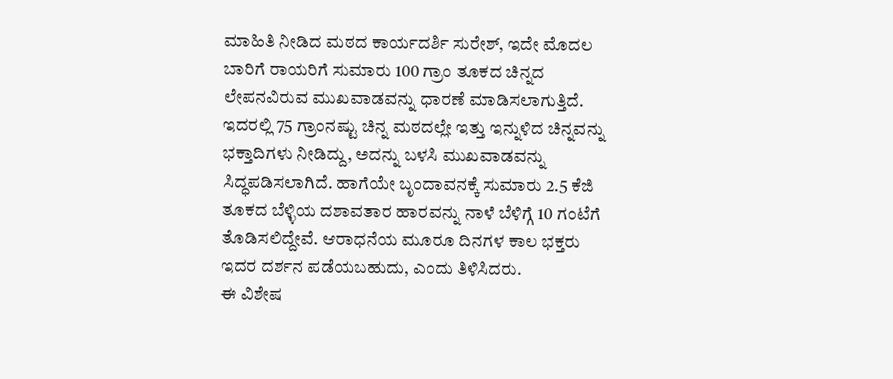ಮಾಹಿತಿ ನೀಡಿದ ಮಠದ ಕಾರ್ಯದರ್ಶಿ ಸುರೇಶ್, ಇದೇ ಮೊದಲ ಬಾರಿಗೆ ರಾಯರಿಗೆ ಸುಮಾರು 100 ಗ್ರಾಂ ತೂಕದ ಚಿನ್ನದ ಲೇಪನವಿರುವ ಮುಖವಾಡವನ್ನು ಧಾರಣೆ ಮಾಡಿಸಲಾಗುತ್ತಿದೆ. ಇದರಲ್ಲಿ 75 ಗ್ರಾಂನಷ್ಟು ಚಿನ್ನ ಮಠದಲ್ಲೇ ಇತ್ತು ಇನ್ನುಳಿದ ಚಿನ್ನವನ್ನು ಭಕ್ತಾದಿಗಳು ನೀಡಿದ್ದು, ಅದನ್ನು ಬಳಸಿ ಮುಖವಾಡವನ್ನು ಸಿದ್ಧಪಡಿಸಲಾಗಿದೆ. ಹಾಗೆಯೇ ಬೃಂದಾವನಕ್ಕೆ ಸುಮಾರು 2.5 ಕೆಜಿ ತೂಕದ ಬೆಳ್ಳಿಯ ದಶಾವತಾರ ಹಾರವನ್ನು ನಾಳೆ ಬೆಳಿಗ್ಗೆ 10 ಗಂಟೆಗೆ ತೊಡಿಸಲಿದ್ದೇವೆ. ಆರಾಧನೆಯ ಮೂರೂ ದಿನಗಳ ಕಾಲ ಭಕ್ತರು ಇದರ ದರ್ಶನ ಪಡೆಯಬಹುದು, ಎಂದು ತಿಳಿಸಿದರು.
ಈ ವಿಶೇಷ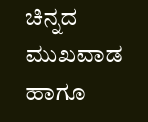ಚಿನ್ನದ ಮುಖವಾಡ ಹಾಗೂ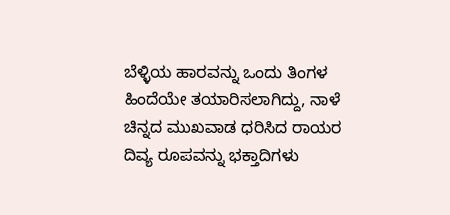ಬೆಳ್ಳಿಯ ಹಾರವನ್ನು ಒಂದು ತಿಂಗಳ ಹಿಂದೆಯೇ ತಯಾರಿಸಲಾಗಿದ್ದು, ನಾಳೆ ಚಿನ್ನದ ಮುಖವಾಡ ಧರಿಸಿದ ರಾಯರ ದಿವ್ಯ ರೂಪವನ್ನು ಭಕ್ತಾದಿಗಳು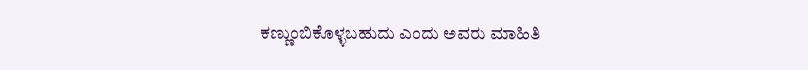ಕಣ್ಣುಂಬಿಕೊಳ್ಳಬಹುದು ಎಂದು ಅವರು ಮಾಹಿತಿ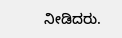ನೀಡಿದರು.